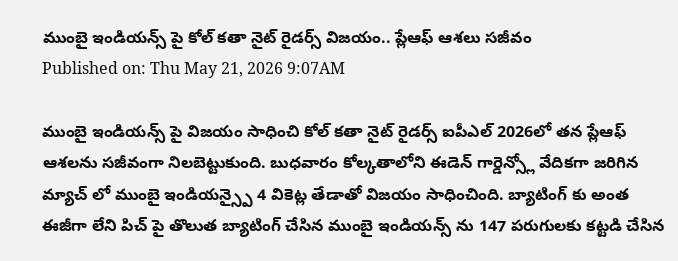ముంబై ఇండియన్స్ పై కోల్ కతా నైట్ రైడర్స్ విజయం.. ప్లేఆఫ్ ఆశలు సజీవం
Published on: Thu May 21, 2026 9:07AM

ముంబై ఇండియన్స్ పై విజయం సాధించి కోల్ కతా నైట్ రైడర్స్ ఐపీఎల్ 2026లో తన ప్లేఆఫ్ ఆశలను సజీవంగా నిలబెట్టుకుంది. బుధవారం కోల్కతాలోని ఈడెన్ గార్డెన్స్లో వేదికగా జరిగిన మ్యాచ్ లో ముంబై ఇండియన్స్పై 4 వికెట్ల తేడాతో విజయం సాధించింది. బ్యాటింగ్ కు అంత ఈజీగా లేని పిచ్ పై తొలుత బ్యాటింగ్ చేసిన ముంబై ఇండియన్స్ ను 147 పరుగులకు కట్టడి చేసిన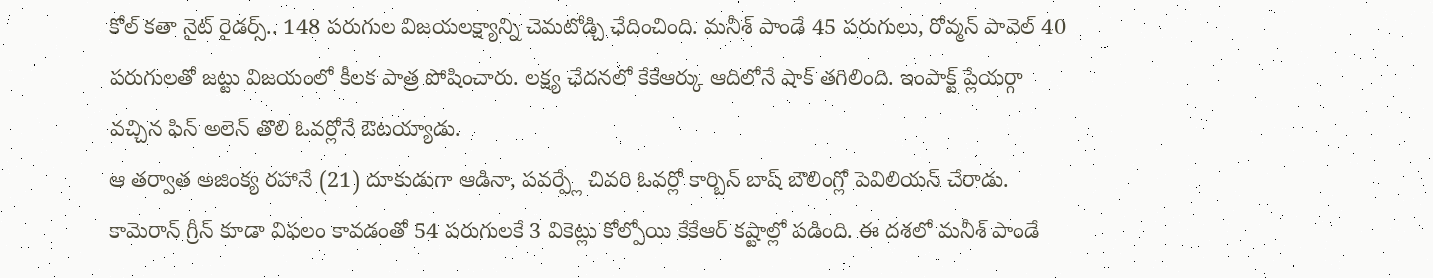కోల్ కతా నైట్ రైడర్స్.. 148 పరుగుల విజయలక్ష్యాన్ని చెమటోడ్చి ఛేదించింది. మనీశ్ పాండే 45 పరుగులు, రోవ్మన్ పావెల్ 40 పరుగులతో జట్టు విజయంలో కీలక పాత్ర పోషించారు. లక్ష్య ఛేదనలో కేకేఆర్కు ఆదిలోనే షాక్ తగిలింది. ఇంపాక్ట్ ప్లేయర్గా వచ్చిన ఫిన్ అలెన్ తొలి ఓవర్లోనే ఔటయ్యాడు.
ఆ తర్వాత అజింక్య రహానే (21) దూకుడుగా ఆడినా, పవర్ప్లే చివరి ఓవర్లో కార్బిన్ బాష్ బౌలింగ్లో పెవిలియన్ చేరాడు. కామెరాన్ గ్రీన్ కూడా విఫలం కావడంతో 54 పరుగులకే 3 వికెట్లు కోల్పోయి కేకేఆర్ కష్టాల్లో పడింది. ఈ దశలో మనీశ్ పాండే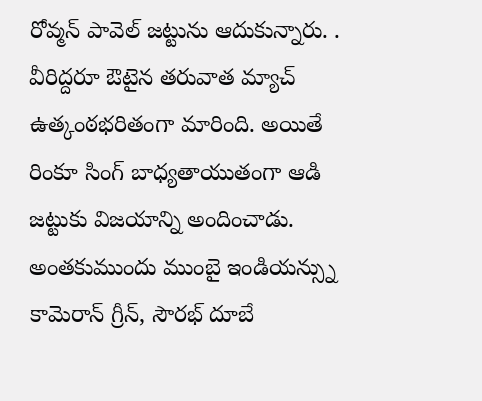రోవ్మన్ పావెల్ జట్టును ఆదుకున్నారు. . వీరిద్దరూ ఔటైన తరువాత మ్యాచ్ ఉత్కంఠభరితంగా మారింది. అయితే రింకూ సింగ్ బాధ్యతాయుతంగా ఆడి జట్టుకు విజయాన్ని అందించాడు.
అంతకుముందు ముంబై ఇండియన్స్ను కామెరాన్ గ్రీన్, సౌరభ్ దూబే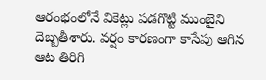ఆరంభంలోనే వికెట్లు పడగొట్టి ముంబైని దెబ్బతీశారు. వర్షం కారణంగా కాసేపు ఆగిన ఆట తిరిగి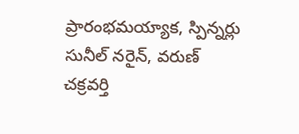ప్రారంభమయ్యాక, స్పిన్నర్లు సునీల్ నరైన్, వరుణ్ చక్రవర్తి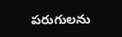పరుగులను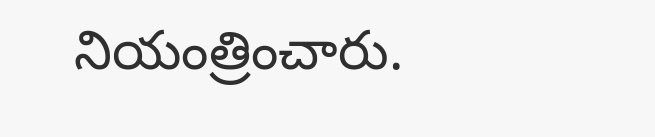నియంత్రించారు.